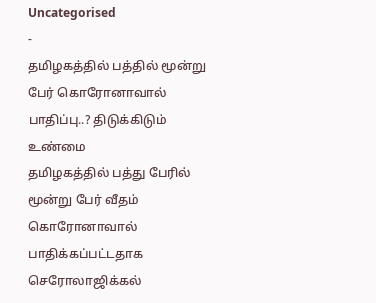Uncategorised
-
தமிழகத்தில் பத்தில் மூன்று பேர் கொரோனாவால் பாதிப்பு..? திடுக்கிடும் உண்மை
தமிழகத்தில் பத்து பேரில் மூன்று பேர் வீதம் கொரோனாவால் பாதிக்கப்பட்டதாக செரோலாஜிக்கல்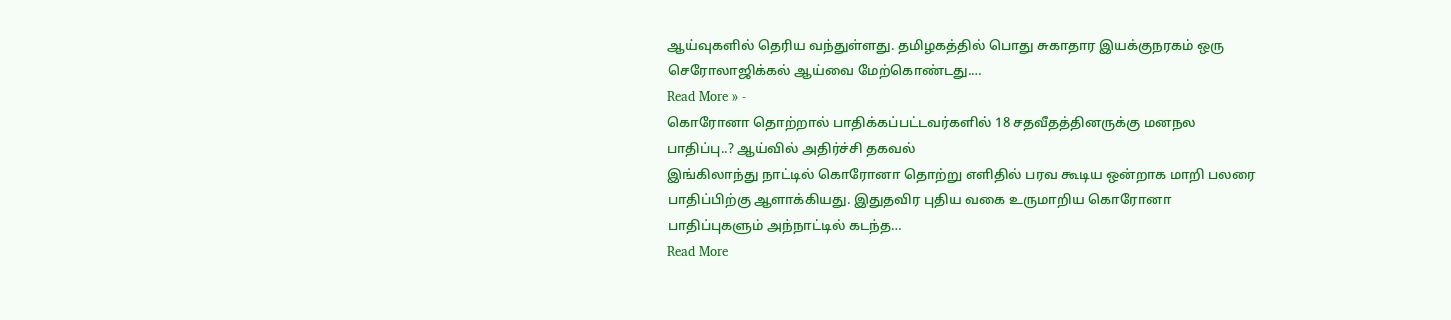ஆய்வுகளில் தெரிய வந்துள்ளது. தமிழகத்தில் பொது சுகாதார இயக்குநரகம் ஒரு செரோலாஜிக்கல் ஆய்வை மேற்கொண்டது.…
Read More » -
கொரோனா தொற்றால் பாதிக்கப்பட்டவர்களில் 18 சதவீதத்தினருக்கு மனநல பாதிப்பு..? ஆய்வில் அதிர்ச்சி தகவல்
இங்கிலாந்து நாட்டில் கொரோனா தொற்று எளிதில் பரவ கூடிய ஒன்றாக மாறி பலரை பாதிப்பிற்கு ஆளாக்கியது. இதுதவிர புதிய வகை உருமாறிய கொரோனா பாதிப்புகளும் அந்நாட்டில் கடந்த…
Read More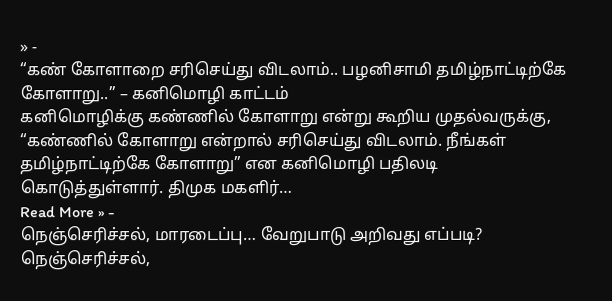» -
“கண் கோளாறை சரிசெய்து விடலாம்.. பழனிசாமி தமிழ்நாட்டிற்கே கோளாறு..” – கனிமொழி காட்டம்
கனிமொழிக்கு கண்ணில் கோளாறு என்று கூறிய முதல்வருக்கு, “கண்ணில் கோளாறு என்றால் சரிசெய்து விடலாம். நீங்கள் தமிழ்நாட்டிற்கே கோளாறு” என கனிமொழி பதிலடி கொடுத்துள்ளார். திமுக மகளிர்…
Read More » -
நெஞ்செரிச்சல், மாரடைப்பு… வேறுபாடு அறிவது எப்படி?
நெஞ்செரிச்சல்,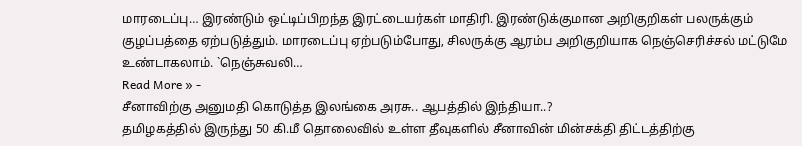மாரடைப்பு… இரண்டும் ஒட்டிப்பிறந்த இரட்டையர்கள் மாதிரி. இரண்டுக்குமான அறிகுறிகள் பலருக்கும் குழப்பத்தை ஏற்படுத்தும். மாரடைப்பு ஏற்படும்போது, சிலருக்கு ஆரம்ப அறிகுறியாக நெஞ்செரிச்சல் மட்டுமே உண்டாகலாம். `நெஞ்சுவலி…
Read More » -
சீனாவிற்கு அனுமதி கொடுத்த இலங்கை அரசு.. ஆபத்தில் இந்தியா..?
தமிழகத்தில் இருந்து 50 கி.மீ தொலைவில் உள்ள தீவுகளில் சீனாவின் மின்சக்தி திட்டத்திற்கு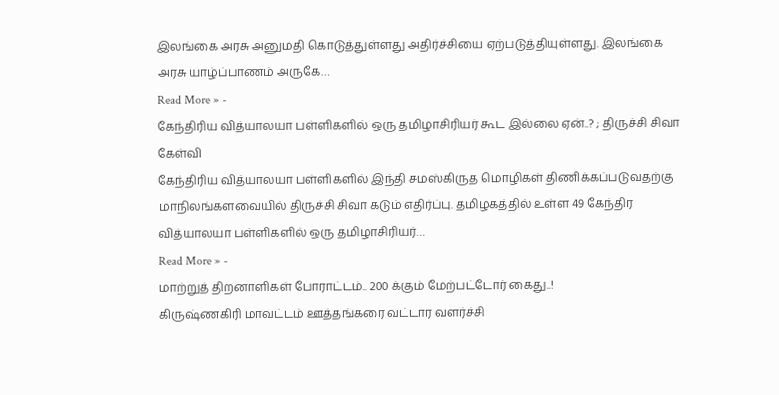இலங்கை அரசு அனுமதி கொடுத்துள்ளது அதிர்ச்சியை ஏற்படுத்தியுள்ளது. இலங்கை அரசு யாழ்ப்பாணம் அருகே…
Read More » -
கேந்திரிய வித்யாலயா பள்ளிகளில் ஒரு தமிழாசிரியர் கூட இல்லை ஏன்..? ; திருச்சி சிவா கேள்வி
கேந்திரிய வித்யாலயா பள்ளிகளில் இந்தி சமஸ்கிருத மொழிகள் திணிக்கப்படுவதற்கு மாநிலங்களவையில் திருச்சி சிவா கடும் எதிர்ப்பு. தமிழகத்தில் உள்ள 49 கேந்திர வித்யாலயா பள்ளிகளில் ஒரு தமிழாசிரியர்…
Read More » -
மாற்றுத் திறனாளிகள் போராட்டம்.. 200 க்கும் மேற்பட்டோர் கைது..!
கிருஷ்ணகிரி மாவட்டம் ஊத்தங்கரை வட்டார வளர்ச்சி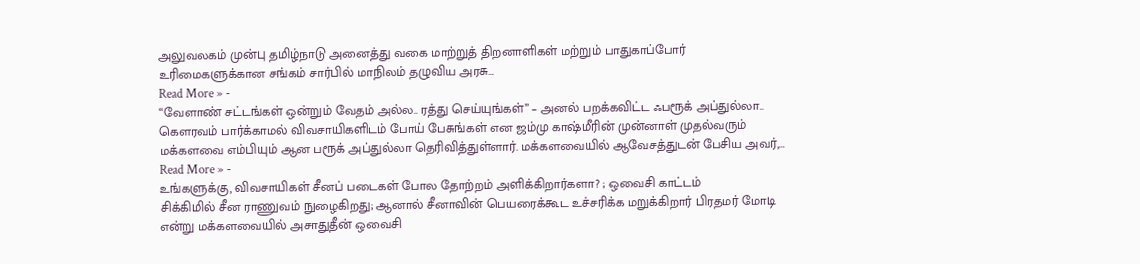அலுவலகம் முன்பு தமிழ்நாடு அனைத்து வகை மாற்றுத் திறனாளிகள் மற்றும் பாதுகாப்போர் உரிமைகளுக்கான சங்கம் சார்பில் மாநிலம் தழுவிய அரசு…
Read More » -
“வேளாண் சட்டங்கள் ஒன்றும் வேதம் அல்ல.. ரத்து செய்யுங்கள்” – அனல் பறக்கவிட்ட ஃபரூக் அப்துல்லா..
கௌரவம் பார்க்காமல் விவசாயிகளிடம் போய் பேசுங்கள் என ஜம்மு காஷ்மீரின் முன்னாள் முதல்வரும் மக்களவை எம்பியும் ஆன பரூக் அப்துல்லா தெரிவித்துள்ளார். மக்களவையில் ஆவேசத்துடன் பேசிய அவர்,…
Read More » -
உங்களுக்கு, விவசாயிகள் சீனப் படைகள் போல தோற்றம் அளிக்கிறார்களா? ; ஒவைசி காட்டம்
சிக்கிமில் சீன ராணுவம் நுழைகிறது; ஆனால் சீனாவின் பெயரைக்கூட உச்சரிக்க மறுக்கிறார் பிரதமர் மோடி என்று மக்களவையில் அசாதுதீன் ஒவைசி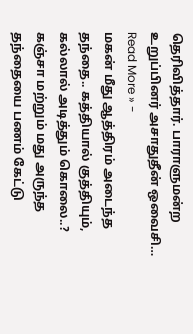தெரிவித்தார். பாராளுமன்ற உறுப்பினர் அசாதுதீன் ஒவைசி…
Read More » -
மகன் மீது ஆத்திரம் அடைந்த தந்தை.. கத்தியால் குத்தியும், கல்லால் அடித்தும் கொலை..?
கஞ்சா மற்றும் மது அருந்த தந்தையை பணம் கேட்டு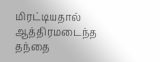மிரட்டியதால் ஆத்திரமடைந்த தந்தை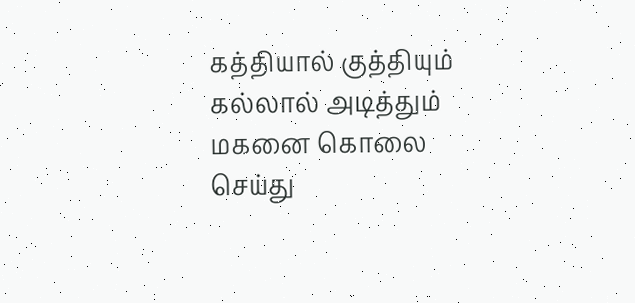கத்தியால் குத்தியும் கல்லால் அடித்தும் மகனை கொலை செய்து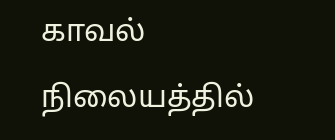காவல் நிலையத்தில்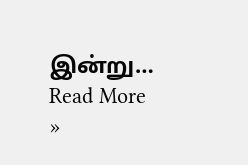இன்று…
Read More »